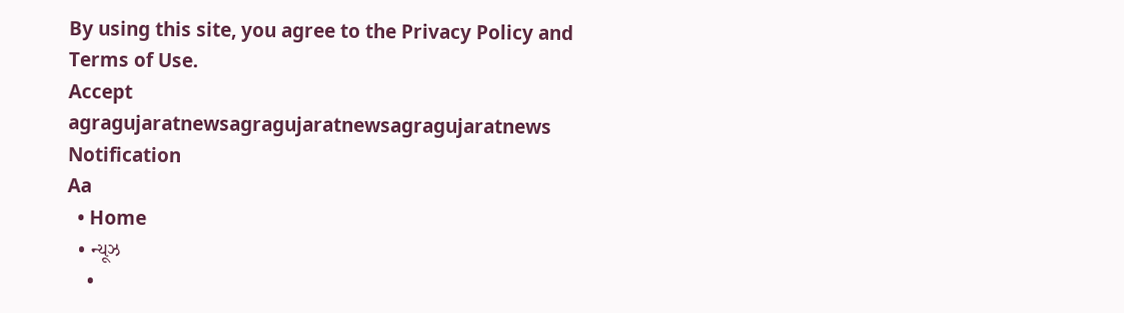By using this site, you agree to the Privacy Policy and Terms of Use.
Accept
agragujaratnewsagragujaratnewsagragujaratnews
Notification
Aa
  • Home
  • ન્યૂઝ
    •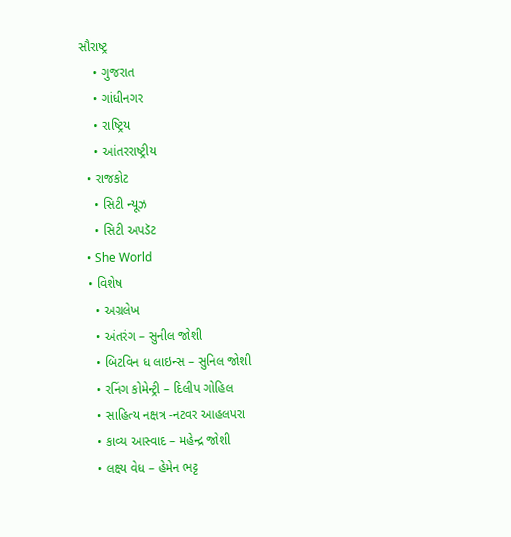સૌરાષ્ટ્ર
    • ગુજરાત
    • ગાંધીનગર
    • રાષ્ટ્રિય
    • આંતરરાષ્ટ્રીય
  • રાજકોટ
    • સિટી ન્યૂઝ
    • સિટી અપડૅટ
  • She World
  • વિશેષ
    • અગ્રલેખ
    • અંતરંગ – સુનીલ જોશી
    • બિટવિન ધ લાઇન્સ – સુનિલ જોશી
    • રનિંગ કોમેન્ટ્રી – દિલીપ ગોહિલ
    • સાહિત્ય નક્ષત્ર -નટવર આહલપરા
    • કાવ્ય આસ્વાદ – મહેન્દ્ર જોશી
    • લક્ષ્ય વેધ – હેમેન ભટ્ટ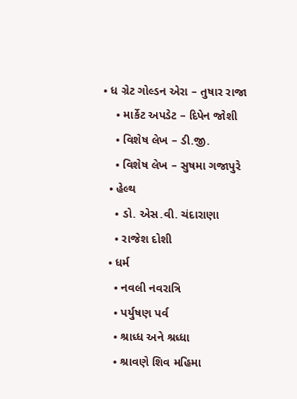• ધ ગ્રેટ ગોલ્ડન એરા – તુષાર રાજા
    • માર્કેટ અપડેટ – દિપેન જોશી
    • વિશેષ લેખ – ડી.જી.
    • વિશેષ લેખ – સુષમા ગજાપુરે
  • હેલ્થ
    • ડો. એસ.વી. ચંદારાણા
    • રાજેશ દોશી
  • ધર્મ
    • નવલી નવરાત્રિ
    • પર્યુષણ પર્વ
    • શ્રાધ્ધ અને શ્રધ્ધા
    • શ્રાવણે શિવ મહિમા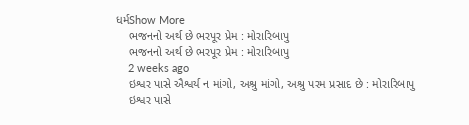ધર્મShow More
    ભજનનો અર્થ છે ભરપૂર પ્રેમ : મોરારિબાપુ
    ભજનનો અર્થ છે ભરપૂર પ્રેમ : મોરારિબાપુ
    2 weeks ago
    ઇશ્વર પાસે ઐશ્વર્ય ન માંગો, અશ્રુ માંગો, અશ્રુ પરમ પ્રસાદ છે : મોરારિબાપુ
    ઇશ્વર પાસે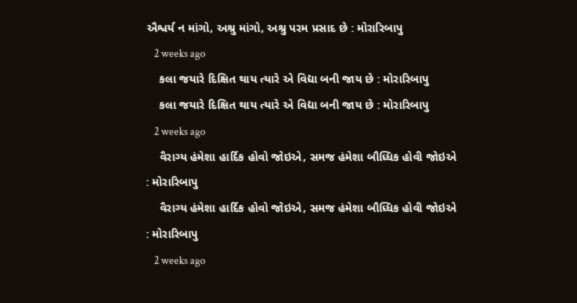ઐશ્વર્ય ન માંગો, અશ્રુ માંગો, અશ્રુ પરમ પ્રસાદ છે : મોરારિબાપુ
    2 weeks ago
    કલા જયારે દિક્ષિત થાય ત્યારે એ વિદ્યા બની જાય છે : મોરારિબાપુ
    કલા જયારે દિક્ષિત થાય ત્યારે એ વિદ્યા બની જાય છે : મોરારિબાપુ
    2 weeks ago
    વૈરાગ્ય હંમેશા હાર્દિક હોવો જોઇએ, સમજ હંમેશા બૌધ્ધિક હોવી જોઇએ : મોરારિબાપુ
    વૈરાગ્ય હંમેશા હાર્દિક હોવો જોઇએ, સમજ હંમેશા બૌધ્ધિક હોવી જોઇએ : મોરારિબાપુ
    2 weeks ago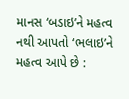માનસ ‘બડાઇ’ને મહત્વ નથી આપતો ‘ભલાઇ’ને મહત્વ આપે છે :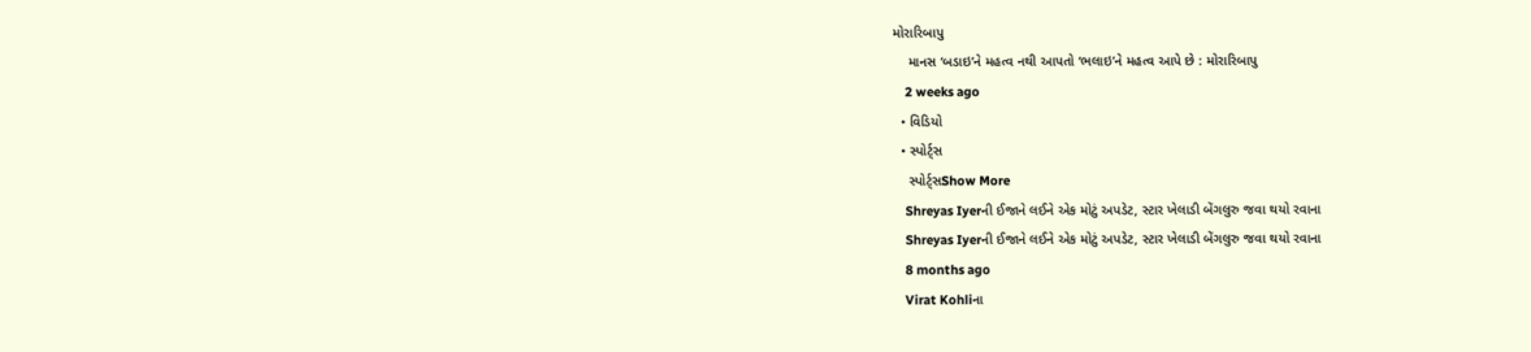મોરારિબાપુ
    માનસ ‘બડાઇ’ને મહત્વ નથી આપતો ‘ભલાઇ’ને મહત્વ આપે છે : મોરારિબાપુ
    2 weeks ago
  • વિડિયો
  • સ્પોર્ટ્સ
    સ્પોર્ટ્સShow More
    Shreyas Iyerની ઈજાને લઈને એક મોટું અપડેટ, સ્ટાર ખેલાડી બેંગલુરુ જવા થયો રવાના
    Shreyas Iyerની ઈજાને લઈને એક મોટું અપડેટ, સ્ટાર ખેલાડી બેંગલુરુ જવા થયો રવાના
    8 months ago
    Virat Kohliના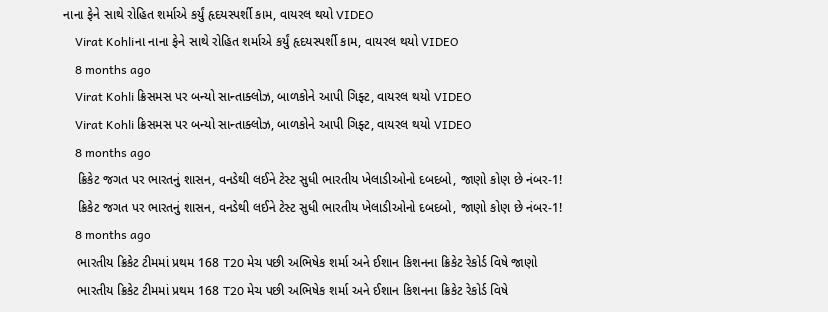નાના ફેને સાથે રોહિત શર્માએ કર્યું હૃદયસ્પર્શી કામ, વાયરલ થયો VIDEO
    Virat Kohliના નાના ફેને સાથે રોહિત શર્માએ કર્યું હૃદયસ્પર્શી કામ, વાયરલ થયો VIDEO
    8 months ago
    Virat Kohli ક્રિસમસ પર બન્યો સાન્તાક્લોઝ, બાળકોને આપી ગિફ્ટ, વાયરલ થયો VIDEO
    Virat Kohli ક્રિસમસ પર બન્યો સાન્તાક્લોઝ, બાળકોને આપી ગિફ્ટ, વાયરલ થયો VIDEO
    8 months ago
    ક્રિકેટ જગત પર ભારતનું શાસન, વનડેથી લઈને ટેસ્ટ સુધી ભારતીય ખેલાડીઓનો દબદબો, જાણો કોણ છે નંબર-1!
    ક્રિકેટ જગત પર ભારતનું શાસન, વનડેથી લઈને ટેસ્ટ સુધી ભારતીય ખેલાડીઓનો દબદબો, જાણો કોણ છે નંબર-1!
    8 months ago
    ભારતીય ક્રિકેટ ટીમમાં પ્રથમ 168 T20 મેચ પછી અભિષેક શર્મા અને ઈશાન કિશનના ક્રિકેટ રેકોર્ડ વિષે જાણો
    ભારતીય ક્રિકેટ ટીમમાં પ્રથમ 168 T20 મેચ પછી અભિષેક શર્મા અને ઈશાન કિશનના ક્રિકેટ રેકોર્ડ વિષે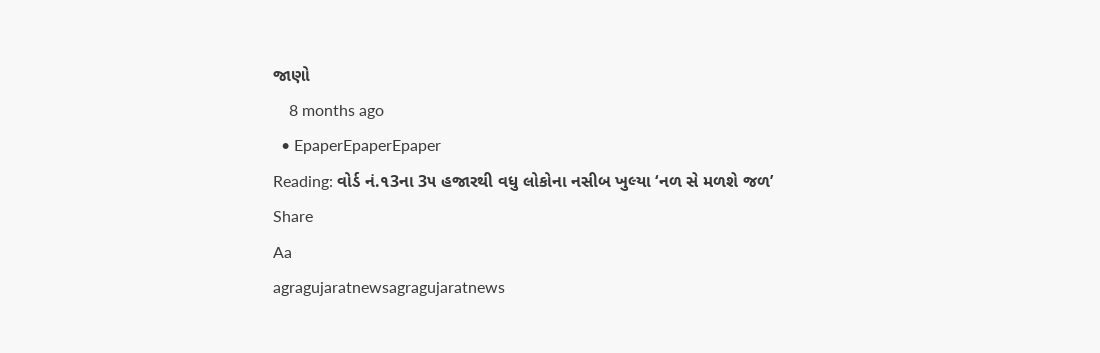જાણો
    8 months ago
  • EpaperEpaperEpaper
Reading: વોર્ડ નં.૧3ના 3૫ હજારથી વધુ લોકોના નસીબ ખુલ્યા ‘નળ સે મળશે જળ’
Share
Aa
agragujaratnewsagragujaratnews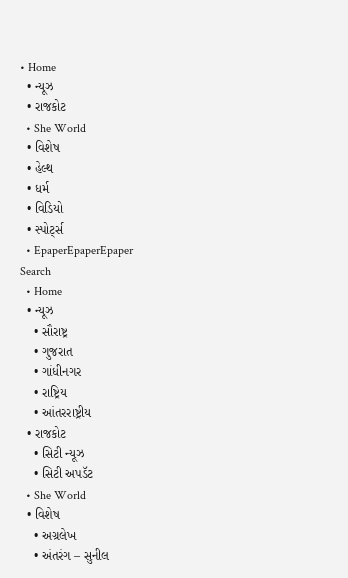• Home
  • ન્યૂઝ
  • રાજકોટ
  • She World
  • વિશેષ
  • હેલ્થ
  • ધર્મ
  • વિડિયો
  • સ્પોર્ટ્સ
  • EpaperEpaperEpaper
Search
  • Home
  • ન્યૂઝ
    • સૌરાષ્ટ્ર
    • ગુજરાત
    • ગાંધીનગર
    • રાષ્ટ્રિય
    • આંતરરાષ્ટ્રીય
  • રાજકોટ
    • સિટી ન્યૂઝ
    • સિટી અપડૅટ
  • She World
  • વિશેષ
    • અગ્રલેખ
    • અંતરંગ – સુનીલ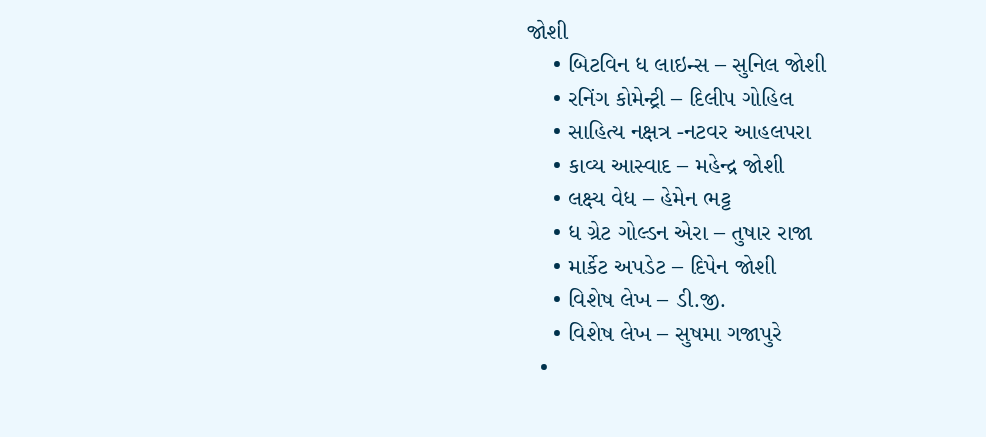જોશી
    • બિટવિન ધ લાઇન્સ – સુનિલ જોશી
    • રનિંગ કોમેન્ટ્રી – દિલીપ ગોહિલ
    • સાહિત્ય નક્ષત્ર -નટવર આહલપરા
    • કાવ્ય આસ્વાદ – મહેન્દ્ર જોશી
    • લક્ષ્ય વેધ – હેમેન ભટ્ટ
    • ધ ગ્રેટ ગોલ્ડન એરા – તુષાર રાજા
    • માર્કેટ અપડેટ – દિપેન જોશી
    • વિશેષ લેખ – ડી.જી.
    • વિશેષ લેખ – સુષમા ગજાપુરે
  •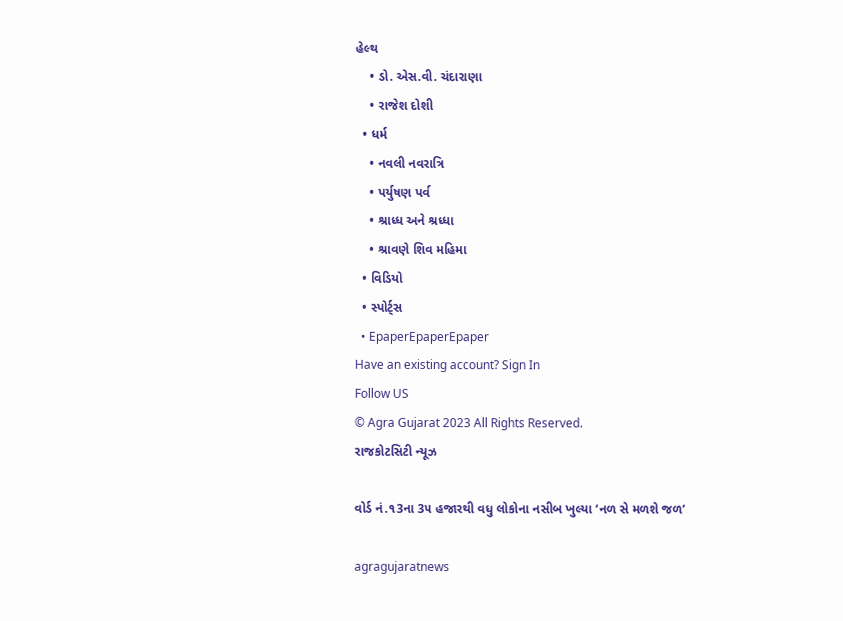હેલ્થ
    • ડો. એસ.વી. ચંદારાણા
    • રાજેશ દોશી
  • ધર્મ
    • નવલી નવરાત્રિ
    • પર્યુષણ પર્વ
    • શ્રાધ્ધ અને શ્રધ્ધા
    • શ્રાવણે શિવ મહિમા
  • વિડિયો
  • સ્પોર્ટ્સ
  • EpaperEpaperEpaper
Have an existing account? Sign In
Follow US
© Agra Gujarat 2023 All Rights Reserved.
રાજકોટસિટી ન્યૂઝ

વોર્ડ નં.૧3ના 3૫ હજારથી વધુ લોકોના નસીબ ખુલ્યા ‘નળ સે મળશે જળ’

agragujaratnews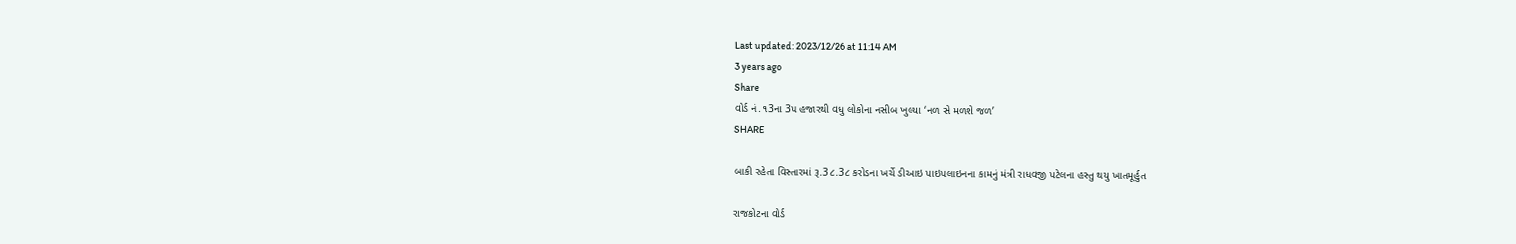Last updated: 2023/12/26 at 11:14 AM
3 years ago
Share
વોર્ડ નં.૧3ના 3૫ હજારથી વધુ લોકોના નસીબ ખુલ્યા ‘નળ સે મળશે જળ’
SHARE

બાકી રહેતા વિસ્તારમાં રૂ.3૮.3૮ કરોડના ખર્ચે ડીઆઇ પાઇપલાઇનના કામનું મંત્રી રાધવજી પટેલના હસ્તુ થયુ ખાતમૂર્હુત

રાજકોટના વોર્ડ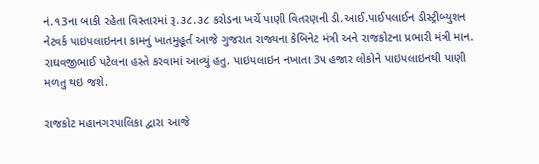નં.૧3ના બાકી રહેતા વિસ્તારમાં રૂ.૩૮.૩૮ કરોડના ખર્ચે પાણી વિતરણની ડી.આઈ.પાઈપલાઈન ડીસ્ટ્રીબ્યુશન નેટવર્ક પાઇપલાઇનના કામનું ખાતમુહૂર્ત આજે ગુજરાત રાજ્યના કેબિનેટ મંત્રી અને રાજકોટના પ્રભારી મંત્રી માન. રાઘવજીભાઈ પટેલના હસ્તે કરવામાં આવ્યું હતુ. પાઇપલાઇન નખાતા 3૫ હજાર લોકોને પાઇપલાઇનથી પાણી મળતુ થઇ જશે.

રાજકોટ મહાનગરપાલિકા દ્વારા આજે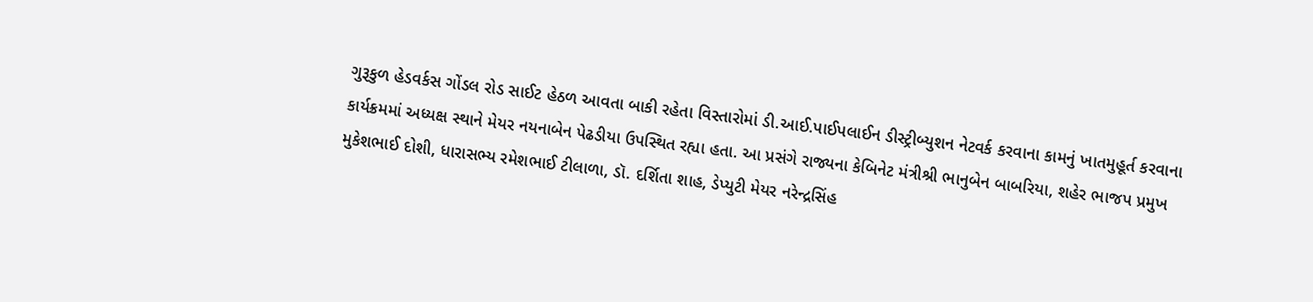ગુરૂકુળ હેડવર્કસ ગોંડલ રોડ સાઈટ હેઠળ આવતા બાકી રહેતા વિસ્તારોમાં ડી.આઈ.પાઈપલાઈન ડીસ્ટ્રીબ્યુશન નેટવર્ક કરવાના કામનું ખાતમુહૂર્ત કરવાના કાર્યક્રમમાં અધ્યક્ષ સ્થાને મેયર નયનાબેન પેઢડીયા ઉપસ્થિત રહ્યા હતા. આ પ્રસંગે રાજ્યના કેબિનેટ મંત્રીશ્રી ભાનુબેન બાબરિયા, શહેર ભાજપ પ્રમુખ મુકેશભાઈ દોશી, ધારાસભ્ય રમેશભાઈ ટીલાળા, ડૉ. દર્શિતા શાહ, ડેપ્યુટી મેયર નરેન્દ્રસિંહ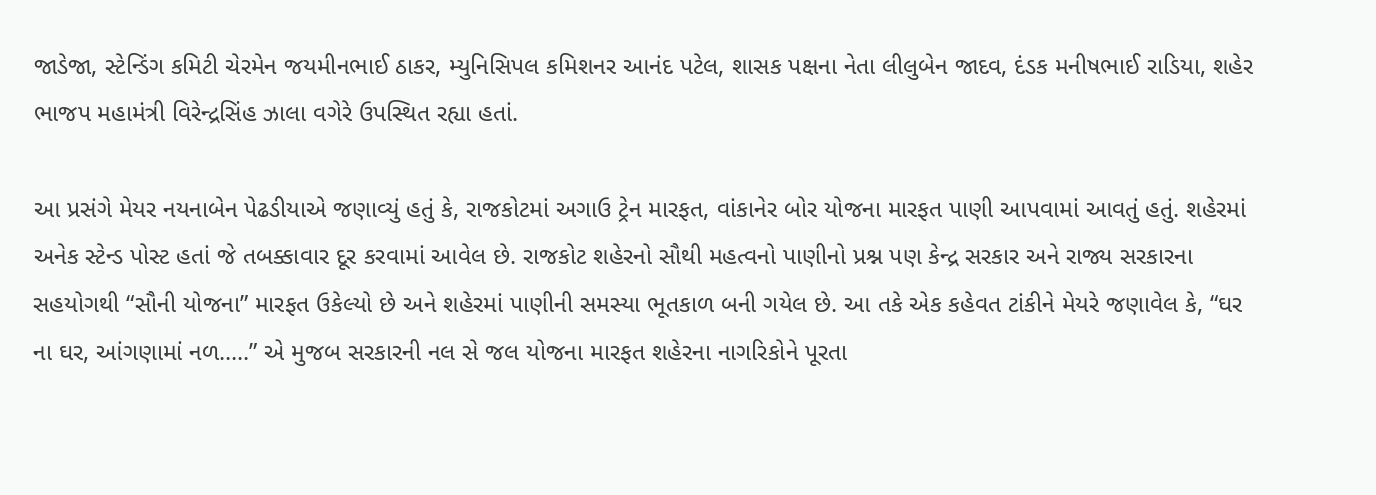જાડેજા, સ્ટેન્ડિંગ કમિટી ચેરમેન જયમીનભાઈ ઠાકર, મ્યુનિસિપલ કમિશનર આનંદ પટેલ, શાસક પક્ષના નેતા લીલુબેન જાદવ, દંડક મનીષભાઈ રાડિયા, શહેર ભાજપ મહામંત્રી વિરેન્દ્રસિંહ ઝાલા વગેરે ઉપસ્થિત રહ્યા હતાં.

આ પ્રસંગે મેયર નયનાબેન પેઢડીયાએ જણાવ્યું હતું કે, રાજકોટમાં અગાઉ ટ્રેન મારફત, વાંકાનેર બોર યોજના મારફત પાણી આપવામાં આવતું હતું. શહેરમાં અનેક સ્ટેન્ડ પોસ્ટ હતાં જે તબક્કાવાર દૂર કરવામાં આવેલ છે. રાજકોટ શહેરનો સૌથી મહત્વનો પાણીનો પ્રશ્ન પણ કેન્દ્ર સરકાર અને રાજ્ય સરકારના સહયોગથી “સૌની યોજના” મારફત ઉકેલ્યો છે અને શહેરમાં પાણીની સમસ્યા ભૂતકાળ બની ગયેલ છે. આ તકે એક કહેવત ટાંકીને મેયરે જણાવેલ કે, “ઘર ના ઘર, આંગણામાં નળ…..” એ મુજબ સરકારની નલ સે જલ યોજના મારફત શહેરના નાગરિકોને પૂરતા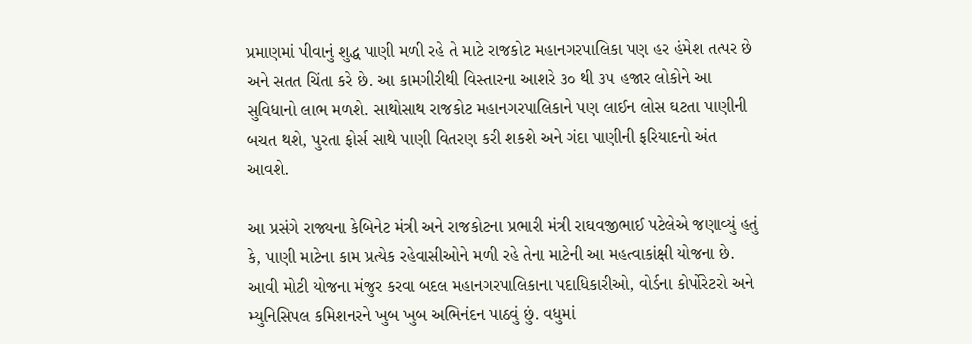પ્રમાણમાં પીવાનું શુદ્ધ પાણી મળી રહે તે માટે રાજકોટ મહાનગરપાલિકા પણ હર હંમેશ તત્પર છે અને સતત ચિંતા કરે છે. આ કામગીરીથી વિસ્તારના આશરે ૩૦ થી ૩૫ હજાર લોકોને આ સુવિધાનો લાભ મળશે. સાથોસાથ રાજકોટ મહાનગરપાલિકાને પણ લાઈન લોસ ઘટતા પાણીની બચત થશે, પુરતા ફોર્સ સાથે પાણી વિતરણ કરી શકશે અને ગંદા પાણીની ફરિયાદનો અંત આવશે.

આ પ્રસંગે રાજ્યના કેબિનેટ મંત્રી અને રાજકોટના પ્રભારી મંત્રી રાઘવજીભાઈ પટેલેએ જણાવ્યું હતું કે, પાણી માટેના કામ પ્રત્યેક રહેવાસીઓને મળી રહે તેના માટેની આ મહત્વાકાંક્ષી યોજના છે. આવી મોટી યોજના મંજુર કરવા બદલ મહાનગરપાલિકાના પદાધિકારીઓ, વોર્ડના કોર્પોરેટરો અને મ્યુનિસિપલ કમિશનરને ખુબ ખુબ અભિનંદન પાઠવું છું. વધુમાં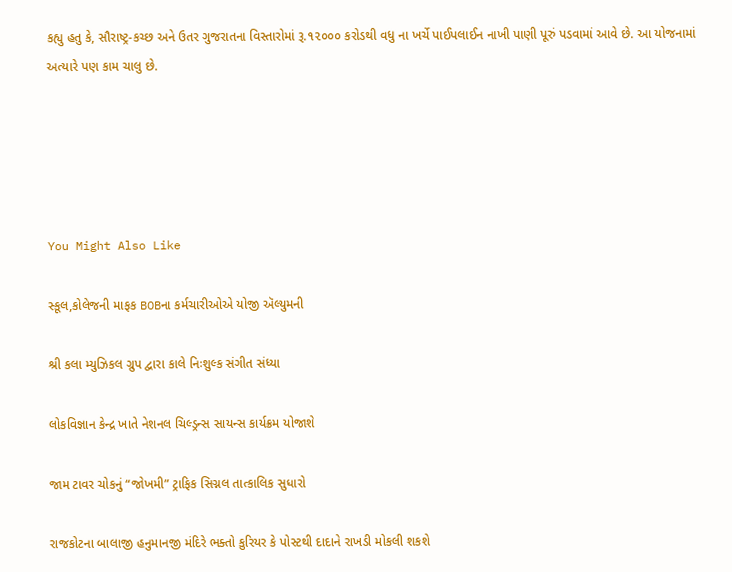કહ્યુ હતુ કે, સૌરાષ્ટ્ર-કચ્છ અને ઉતર ગુજરાતના વિસ્તારોમાં રૂ.૧૨૦૦૦ કરોડથી વધુ ના ખર્ચે પાઈપલાઈન નાખી પાણી પૂરું પડવામાં આવે છે. આ યોજનામાં અત્યારે પણ કામ ચાલુ છે.





You Might Also Like

સ્કૂલ,કોલેજની માફક BOBના કર્મચારીઓએ યોજી ઍલ્યુમની

શ્રી કલા મ્યુઝિકલ ગ્રુપ દ્વારા કાલે નિઃશુલ્ક સંગીત સંધ્યા

લોકવિજ્ઞાન કેન્દ્ર ખાતે નેશનલ ચિલ્ડ્રન્સ સાયન્સ કાર્યક્રમ યોજાશે

જામ ટાવર ચોકનું “જોખમી” ટ્રાફિક સિગ્નલ તાત્કાલિક સુધારો

રાજકોટના બાલાજી હનુમાનજી મંદિરે ભક્તો કુરિયર કે પોસ્ટથી દાદાને રાખડી મોકલી શકશે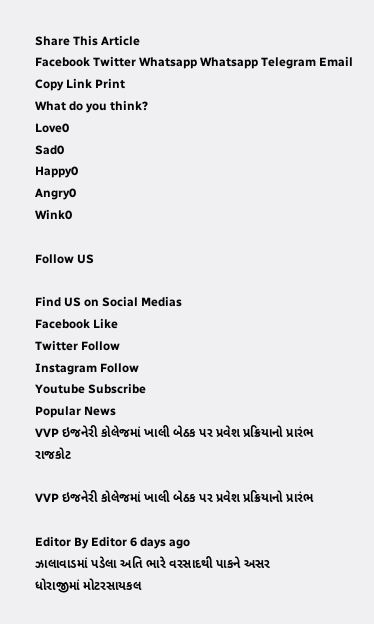Share This Article
Facebook Twitter Whatsapp Whatsapp Telegram Email Copy Link Print
What do you think?
Love0
Sad0
Happy0
Angry0
Wink0

Follow US

Find US on Social Medias
Facebook Like
Twitter Follow
Instagram Follow
Youtube Subscribe
Popular News
VVP ઇજનેરી કોલેજમાં ખાલી બેઠક પર પ્રવેશ પ્રક્રિયાનો પ્રારંભ
રાજકોટ

VVP ઇજનેરી કોલેજમાં ખાલી બેઠક પર પ્રવેશ પ્રક્રિયાનો પ્રારંભ

Editor By Editor 6 days ago
ઝાલાવાડમાં પડેલા અતિ ભારે વરસાદથી પાકને અસર
ધોરાજીમાં મોટરસાયકલ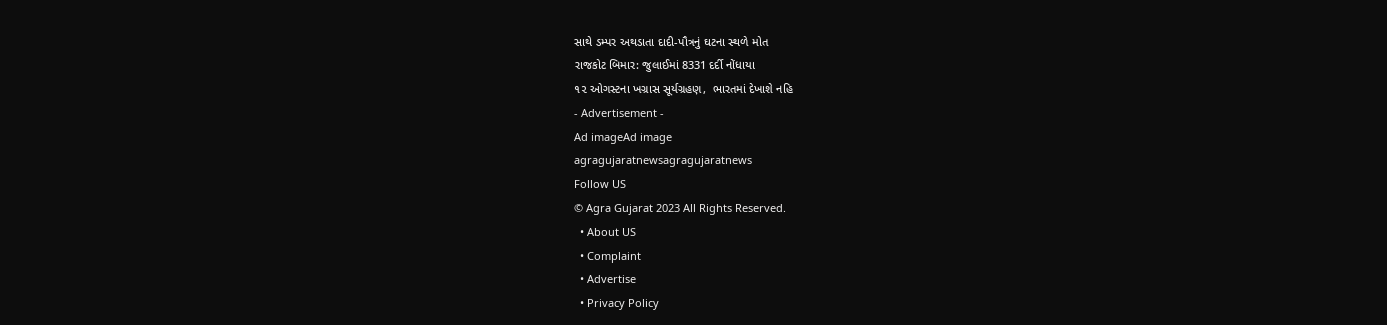સાથે ડમ્પર અથડાતા દાદી-પૌત્રનું ઘટના સ્થળે મોત
રાજકોટ બિમાર: જુલાઈમાં 8331 દર્દી નોંધાયા
૧૨ ઓગસ્ટના ખગ્રાસ સૂર્યગ્રહણ,  ભારતમાં દેખાશે નહિ
- Advertisement -
Ad imageAd image
agragujaratnewsagragujaratnews
Follow US
© Agra Gujarat 2023 All Rights Reserved.
  • About US
  • Complaint
  • Advertise
  • Privacy Policy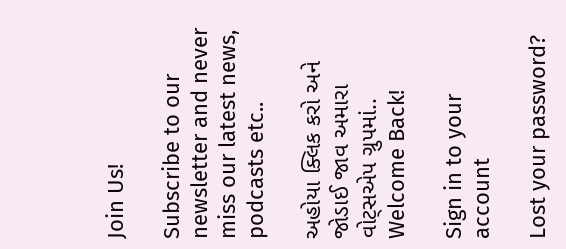Join Us!

Subscribe to our newsletter and never miss our latest news, podcasts etc..

અહોયા ક્લિક કરો અને જોડાઈ જાવ અમારા વોટ્સએપ ગ્રુપમાં..
Welcome Back!

Sign in to your account

Lost your password?